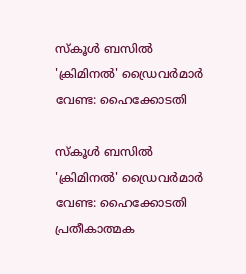സ്‌കൂള്‍ ബസില്‍ 'ക്രിമിനല്‍' ഡ്രൈവര്‍മാര്‍ വേണ്ട: ഹൈക്കോടതി

സ്‌കൂള്‍ ബസില്‍ 'ക്രിമിനല്‍' ഡ്രൈവര്‍മാര്‍ വേണ്ട: ഹൈക്കോടതി
പ്രതീകാത്മക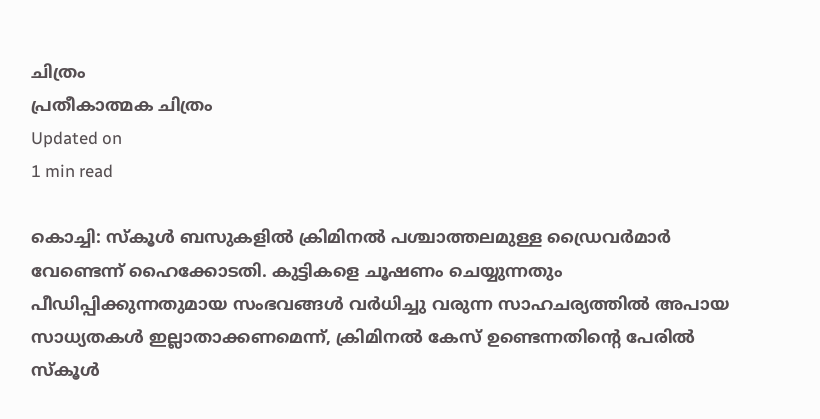ചിത്രം
പ്രതീകാത്മക ചിത്രം
Updated on
1 min read

കൊച്ചി: സ്‌കൂള്‍ ബസുകളില്‍ ക്രിമിനല്‍ പശ്ചാത്തലമുള്ള ഡ്രൈവര്‍മാര്‍ വേണ്ടെന്ന് ഹൈക്കോടതി. കുട്ടികളെ ചൂഷണം ചെയ്യുന്നതും പീഡിപ്പിക്കുന്നതുമായ സംഭവങ്ങള്‍ വര്‍ധിച്ചു വരുന്ന സാഹചര്യത്തില്‍ അപായ സാധ്യതകള്‍ ഇല്ലാതാക്കണമെന്ന്, ക്രിമിനല്‍ കേസ് ഉണ്ടെന്നതിന്റെ പേരില്‍ സ്‌കൂള്‍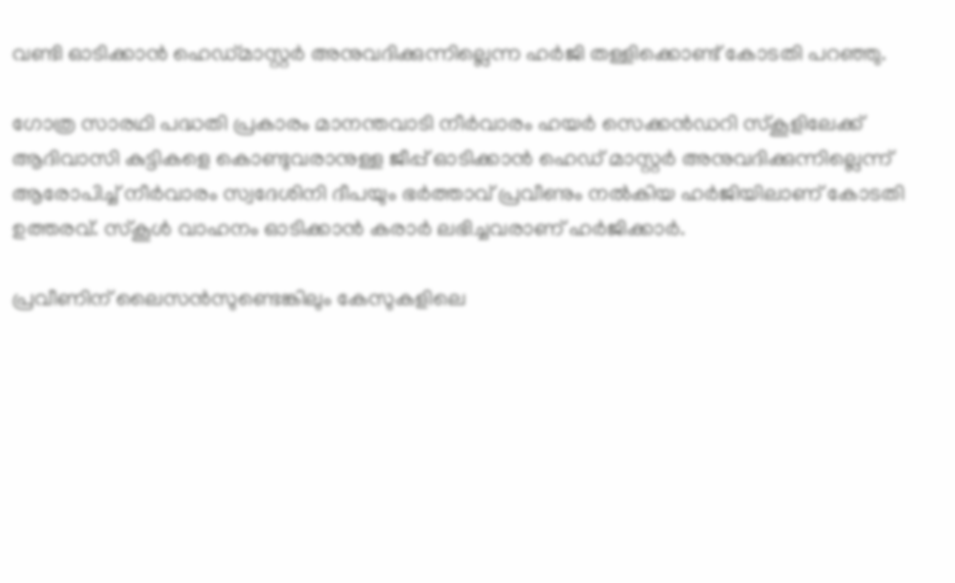വണ്ടി ഓടിക്കാന്‍ ഹെഡ്മാസ്റ്റര്‍ അനുവദിക്കുന്നില്ലെന്ന ഹര്‍ജി തള്ളിക്കൊണ്ട് കോടതി പറഞ്ഞു.

ഗോത്ര സാരഥി പദ്ധതി പ്രകാരം മാനന്തവാടി നീര്‍വാരം ഹയര്‍ സെക്കന്‍ഡറി സ്‌കൂളിലേക്ക് ആദിവാസി കുട്ടികളെ കൊണ്ടുവരാനുള്ള ജീപ്പ് ഓടിക്കാന്‍ ഹെഡ് മാസ്റ്റര്‍ അനുവദിക്കുന്നില്ലെന്ന് ആരോപിച്ച് നീര്‍വാരം സ്വദേശിനി ദീപയും ഭര്‍ത്താവ് പ്രവീണും നല്‍കിയ ഹര്‍ജിയിലാണ് കോടതി ഉത്തരവ്. സ്‌കൂള്‍ വാഹനം ഓടിക്കാന്‍ കരാര്‍ ലഭിച്ചവരാണ് ഹര്‍ജിക്കാര്‍.

പ്രവീണിന് ലൈസന്‍സുണ്ടെങ്കിലും കേസുകളിലെ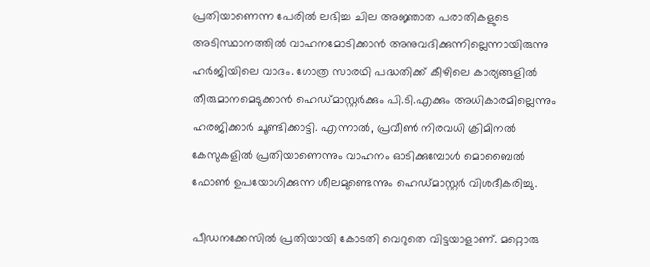പ്രതിയാണെന്ന പേരില്‍ ലഭിച്ച ചില അജ്ഞാത പരാതികളുടെ അടിസ്ഥാനത്തില്‍ വാഹനമോടിക്കാന്‍ അനുവദിക്കുന്നില്ലെന്നായിരുന്നു ഹര്‍ജിയിലെ വാദം. ഗോത്ര സാരഥി പദ്ധതിക്ക് കീഴിലെ കാര്യങ്ങളില്‍ തീരുമാനമെടുക്കാന്‍ ഹെഡ്മാസ്റ്റര്‍ക്കും പി.ടി.എക്കും അധികാരമില്ലെന്നും ഹരജിക്കാര്‍ ചൂണ്ടിക്കാട്ടി. എന്നാല്‍, പ്രവീണ്‍ നിരവധി ക്രിമിനല്‍ കേസുകളില്‍ പ്രതിയാണെന്നും വാഹനം ഓടിക്കുമ്പോള്‍ മൊബൈല്‍ ഫോണ്‍ ഉപയോഗിക്കുന്ന ശീലമുണ്ടെന്നും ഹെഡ്മാസ്റ്റര്‍ വിശദീകരിച്ചു.

പീഡനക്കേസില്‍ പ്രതിയായി കോടതി വെറുതെ വിട്ടയാളാണ്. മറ്റൊരു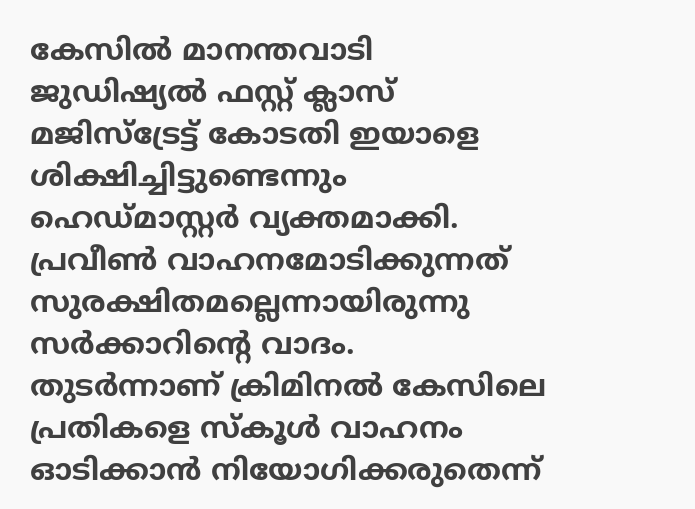കേസില്‍ മാനന്തവാടി ജുഡിഷ്യല്‍ ഫസ്റ്റ് ക്ലാസ് മജിസ്‌ട്രേട്ട് കോടതി ഇയാളെ ശിക്ഷിച്ചിട്ടുണ്ടെന്നും ഹെഡ്മാസ്റ്റര്‍ വ്യക്തമാക്കി. പ്രവീണ്‍ വാഹനമോടിക്കുന്നത് സുരക്ഷിതമല്ലെന്നായിരുന്നു സര്‍ക്കാറിന്റെ വാദം. തുടര്‍ന്നാണ് ക്രിമിനല്‍ കേസിലെ പ്രതികളെ സ്‌കൂള്‍ വാഹനം ഓടിക്കാന്‍ നിയോഗിക്കരുതെന്ന്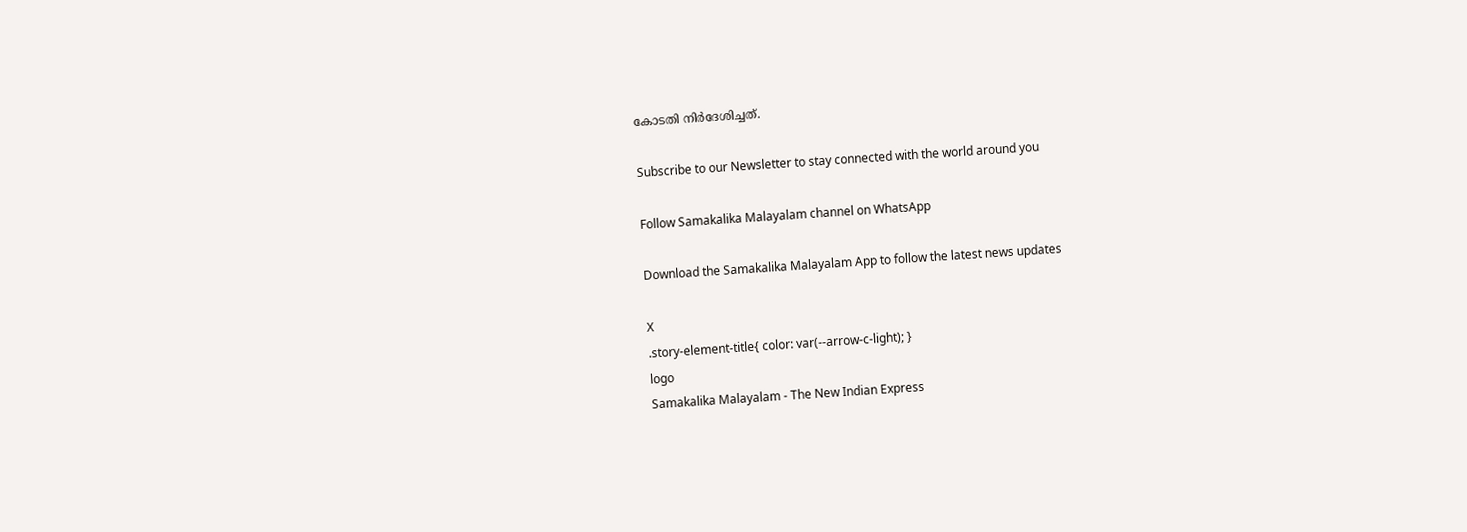കോടതി നിര്‍ദേശിച്ചത്.

Subscribe to our Newsletter to stay connected with the world around you

Follow Samakalika Malayalam channel on WhatsApp

Download the Samakalika Malayalam App to follow the latest news updates

X
.story-element-title{ color: var(--arrow-c-light); }
logo
Samakalika Malayalam - The New Indian Express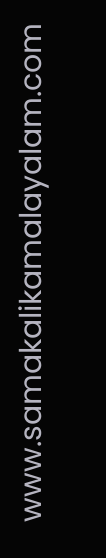www.samakalikamalayalam.com